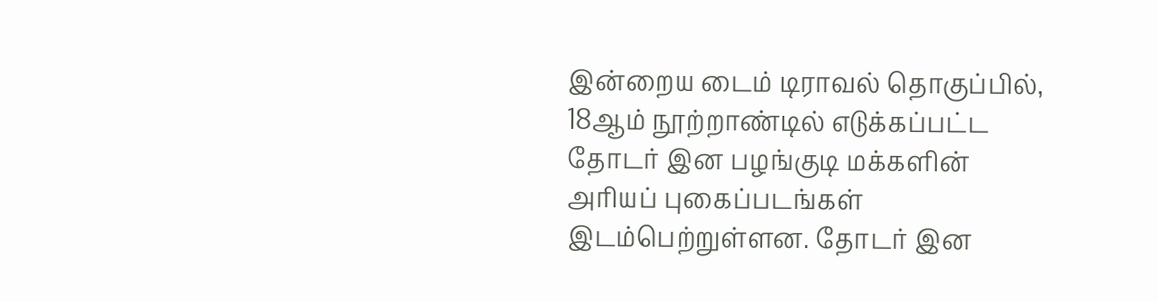இன்றைய டைம் டிராவல் தொகுப்பில், 18ஆம் நூற்றாண்டில் எடுக்கப்பட்ட தோடர் இன பழங்குடி மக்களின் அரியப் புகைப்படங்கள் இடம்பெற்றுள்ளன. தோடர் இன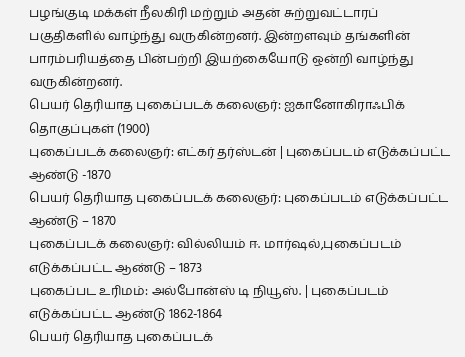பழங்குடி மக்கள் நீலகிரி மற்றும் அதன் சுற்றுவட்டாரப் பகுதிகளில் வாழ்ந்து வருகின்றனர். இன்றளவும் தங்களின் பாரம்பரியத்தை பின்பற்றி இயற்கையோடு ஒன்றி வாழ்ந்து வருகின்றனர்.
பெயர் தெரியாத புகைப்படக் கலைஞர்: ஐகானோகிராஃபிக் தொகுப்புகள் (1900)
புகைப்படக் கலைஞர்: எட்கர் தர்ஸ்டன் | புகைப்படம் எடுக்கப்பட்ட ஆண்டு -1870
பெயர் தெரியாத புகைப்படக் கலைஞர்: புகைப்படம் எடுக்கப்பட்ட ஆண்டு – 1870
புகைப்படக் கலைஞர்: வில்லியம் ஈ. மார்ஷல்,புகைப்படம் எடுக்கப்பட்ட ஆண்டு – 1873
புகைப்பட உரிமம்: அல்போன்ஸ் டி நியூஸ். | புகைப்படம் எடுக்கப்பட்ட ஆண்டு 1862-1864
பெயர் தெரியாத புகைப்படக்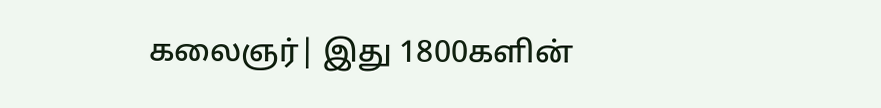கலைஞர்| இது 1800களின்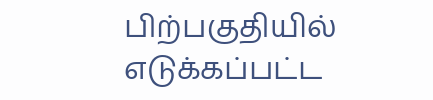பிற்பகுதியில் எடுக்கப்பட்ட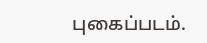புகைப்படம்.